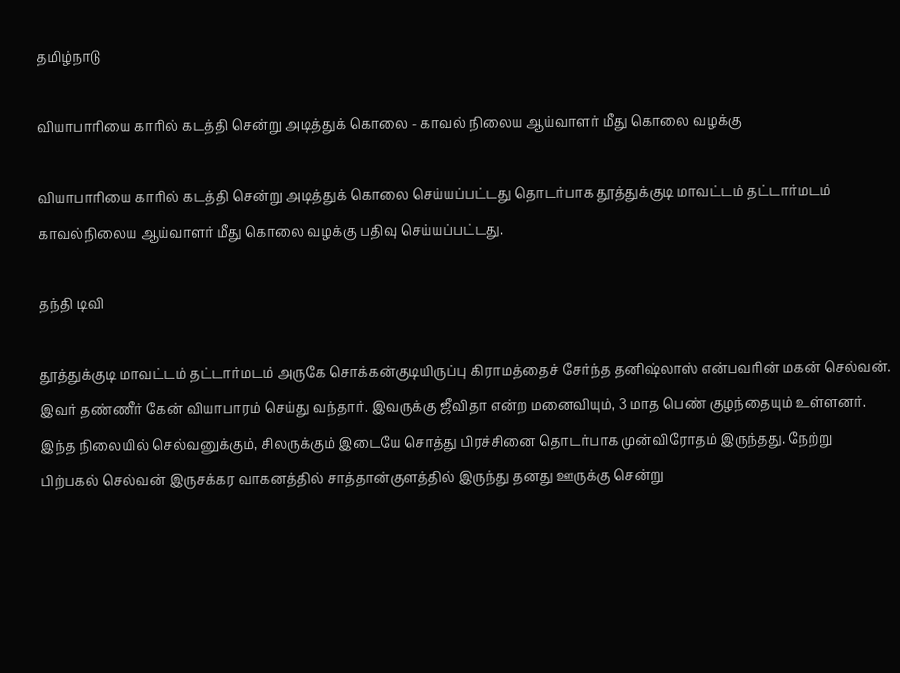தமிழ்நாடு

வியாபாரியை காரில் கடத்தி சென்று அடித்துக் கொலை - காவல் நிலைய ஆய்வாளர் மீது கொலை வழக்கு

வியாபாரியை காரில் கடத்தி சென்று அடித்துக் கொலை செய்யப்பட்டது தொடர்பாக தூத்துக்குடி மாவட்டம் தட்டார்மடம் காவல்நிலைய ஆய்வாளர் மீது கொலை வழக்கு பதிவு செய்யப்பட்டது.

தந்தி டிவி

தூத்துக்குடி மாவட்டம் தட்டார்மடம் அருகே சொக்கன்குடியிருப்பு கிராமத்தைச் சேர்ந்த தனிஷ்லாஸ் என்பவரின் மகன் செல்வன். இவர் தண்ணீர் கேன் வியாபாரம் செய்து வந்தார். இவருக்கு ஜீவிதா என்ற மனைவியும், 3 மாத பெண் குழந்தையும் உள்ளனர். இந்த நிலையில் செல்வனுக்கும், சிலருக்கும் இடையே சொத்து பிரச்சினை தொடர்பாக முன்விரோதம் இருந்தது. நேற்று பிற்பகல் செல்வன் இருசக்கர வாகனத்தில் சாத்தான்குளத்தில் இருந்து தனது ஊருக்கு சென்று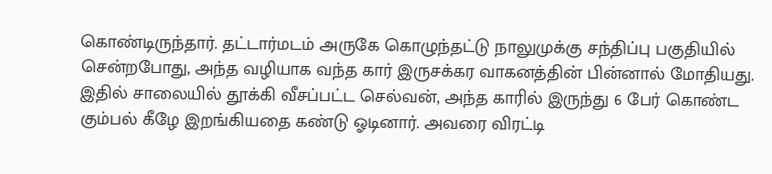கொண்டிருந்தார். தட்டார்மடம் அருகே கொழுந்தட்டு நாலுமுக்கு சந்திப்பு பகுதியில் சென்றபோது, அந்த வழியாக வந்த கார் இருசக்கர வாகனத்தின் பின்னால் மோதியது. இதில் சாலையில் தூக்கி வீசப்பட்ட செல்வன், அந்த காரில் இருந்து 6 பேர் கொண்ட கும்பல் கீழே இறங்கியதை கண்டு ஓடினார். அவரை விரட்டி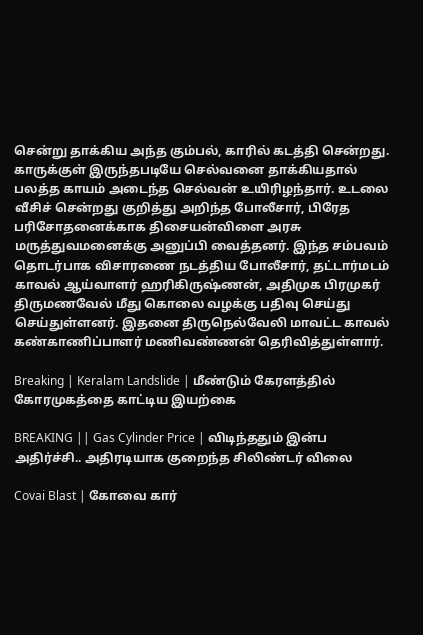சென்று தாக்கிய அந்த கும்பல், காரில் கடத்தி சென்றது. காருக்குள் இருந்தபடியே செல்வனை தாக்கியதால் பலத்த காயம் அடைந்த செல்வன் உயிரிழந்தார். உடலை வீசிச் சென்றது குறித்து அறிந்த போலீசார், பிரேத பரிசோதனைக்காக திசையன்விளை அரசு மருத்துவமனைக்கு அனுப்பி வைத்தனர். இந்த சம்பவம் தொடர்பாக விசாரணை நடத்திய போலீசார், தட்டார்மடம் காவல் ஆய்வாளர் ஹரிகிருஷ்ணன், அதிமுக பிரமுகர் திருமணவேல் மீது கொலை வழக்கு பதிவு செய்து செய்துள்ளனர். இதனை திருநெல்வேலி மாவட்ட காவல் கண்காணிப்பாளர் மணிவண்ணன் தெரிவித்துள்ளார்.

Breaking | Keralam Landslide | மீண்டும் கேரளத்தில் கோரமுகத்தை காட்டிய இயற்கை

BREAKING || Gas Cylinder Price | விடிந்ததும் இன்ப அதிர்ச்சி.. அதிரடியாக குறைந்த சிலிண்டர் விலை

Covai Blast | கோவை கார்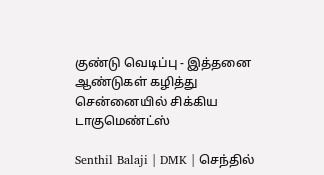குண்டு வெடிப்பு - இத்தனை ஆண்டுகள் கழித்து சென்னையில் சிக்கிய டாகுமெண்ட்ஸ்

Senthil Balaji | DMK | செந்தில்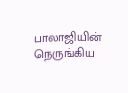பாலாஜியின் நெருங்கிய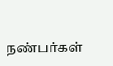நண்பர்கள்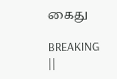கைது

BREAKING ||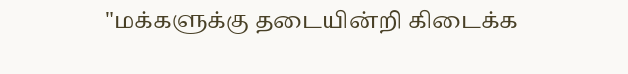"மக்களுக்கு தடையின்றி கிடைக்க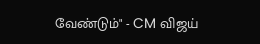வேண்டும்" - CM விஜய்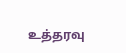உத்தரவு